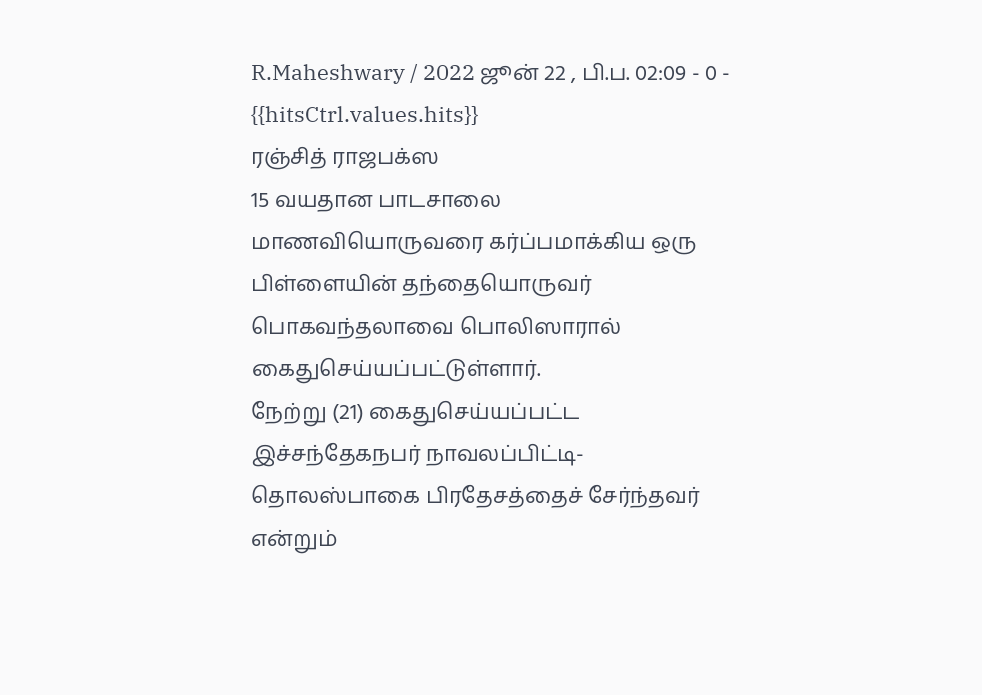R.Maheshwary / 2022 ஜூன் 22 , பி.ப. 02:09 - 0 - {{hitsCtrl.values.hits}}
ரஞ்சித் ராஜபக்ஸ
15 வயதான பாடசாலை மாணவியொருவரை கர்ப்பமாக்கிய ஒரு பிள்ளையின் தந்தையொருவர் பொகவந்தலாவை பொலிஸாரால் கைதுசெய்யப்பட்டுள்ளார்.
நேற்று (21) கைதுசெய்யப்பட்ட இச்சந்தேகநபர் நாவலப்பிட்டி- தொலஸ்பாகை பிரதேசத்தைச் சேர்ந்தவர் என்றும்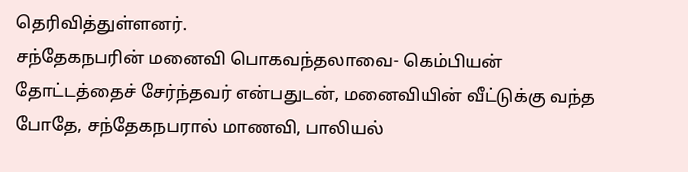தெரிவித்துள்ளனர்.
சந்தேகநபரின் மனைவி பொகவந்தலாவை- கெம்பியன் தோட்டத்தைச் சேர்ந்தவர் என்பதுடன், மனைவியின் வீட்டுக்கு வந்த போதே, சந்தேகநபரால் மாணவி, பாலியல்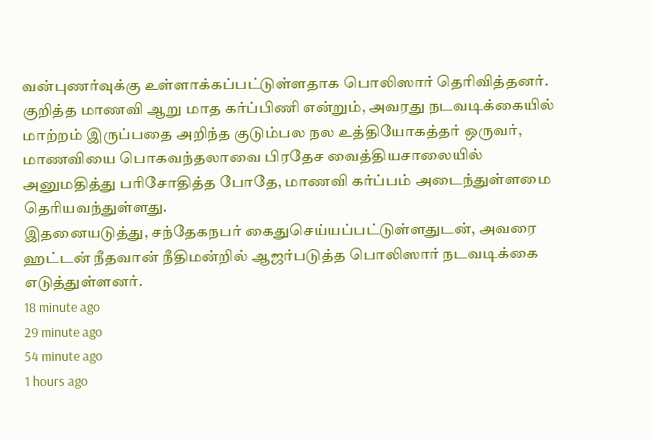வன்புணர்வுக்கு உள்ளாக்கப்பட்டுள்ளதாக பொலிஸார் தெரிவித்தனர்.
குறித்த மாணவி ஆறு மாத கர்ப்பிணி என்றும், அவரது நடவடிக்கையில் மாற்றம் இருப்பதை அறிந்த குடும்பல நல உத்தியோகத்தர் ஒருவர், மாணவியை பொகவந்தலாவை பிரதேச வைத்தியசாலையில் அனுமதித்து பரிசோதித்த போதே, மாணவி கர்ப்பம் அடைந்துள்ளமை தெரியவந்துள்ளது.
இதனையடுத்து, சந்தேகநபர் கைதுசெய்யப்பட்டுள்ளதுடன், அவரை ஹட்டன் நீதவான் நீதிமன்றில் ஆஜர்படுத்த பொலிஸார் நடவடிக்கை எடுத்துள்ளனர்.
18 minute ago
29 minute ago
54 minute ago
1 hours ago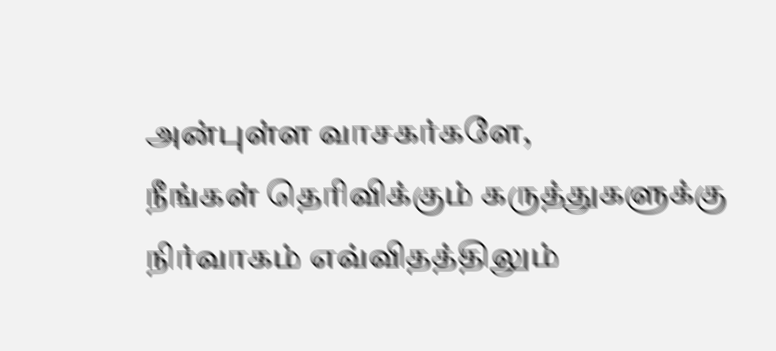அன்புள்ள வாசகர்களே,
நீங்கள் தெரிவிக்கும் கருத்துகளுக்கு நிர்வாகம் எவ்விதத்திலும்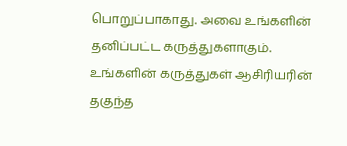பொறுப்பாகாது. அவை உங்களின் தனிப்பட்ட கருத்துகளாகும். உங்களின் கருத்துகள் ஆசிரியரின் தகுந்த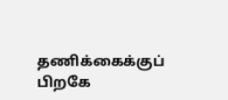தணிக்கைக்குப் பிறகே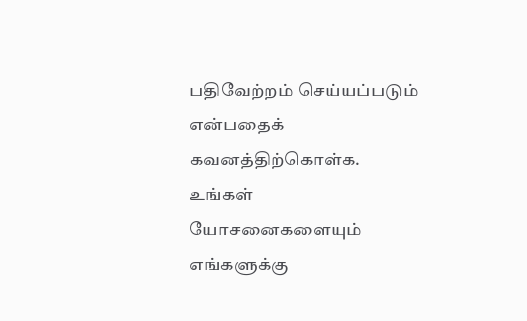பதிவேற்றம் செய்யப்படும் என்பதைக் கவனத்திற்கொள்க. உங்கள் யோசனைகளையும் எங்களுக்கு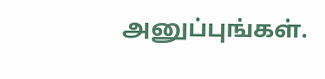அனுப்புங்கள்.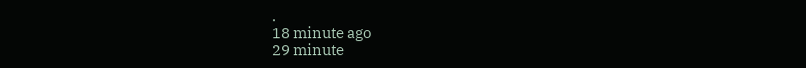.
18 minute ago
29 minute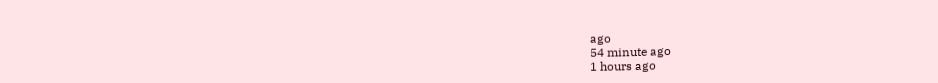ago
54 minute ago
1 hours ago